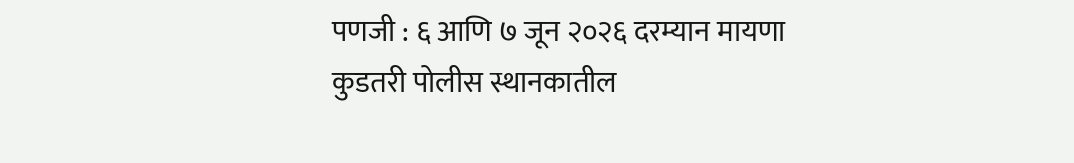पणजी : ६ आणि ७ जून २०२६ दरम्यान मायणा कुडतरी पोलीस स्थानकातील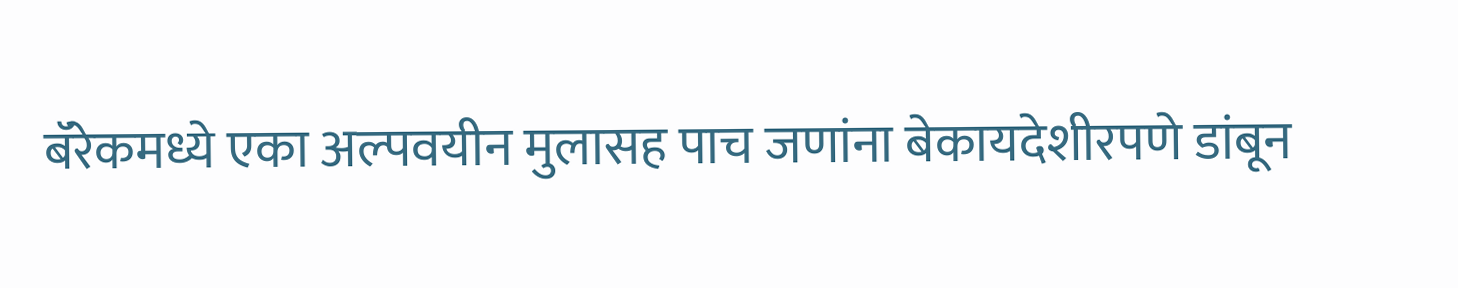बॅरेकमध्ये एका अल्पवयीन मुलासह पाच जणांना बेकायदेशीरपणे डांबून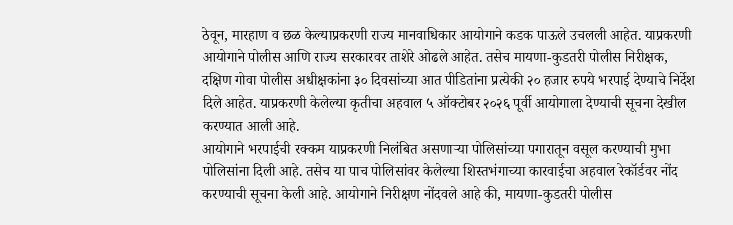ठेवून, मारहाण व छळ केल्याप्रकरणी राज्य मानवाधिकार आयोगाने कडक पाऊले उचलली आहेत. याप्रकरणी आयोगाने पोलीस आणि राज्य सरकारवर ताशेरे ओढले आहेत. तसेच मायणा-कुडतरी पोलीस निरीक्षक, दक्षिण गोवा पोलीस अधीक्षकांना ३० दिवसांच्या आत पीडितांना प्रत्येकी २० हजार रुपये भरपाई देण्याचे निर्देश दिले आहेत. याप्रकरणी केलेल्या कृतीचा अहवाल ५ ऑक्टोबर २०२६ पूर्वी आयोगाला देण्याची सूचना देखील करण्यात आली आहे.
आयोगाने भरपाईची रक्कम याप्रकरणी निलंबित असणाऱ्या पोलिसांच्या पगारातून वसूल करण्याची मुभा पोलिसांना दिली आहे. तसेच या पाच पोलिसांवर केलेल्या शिस्तभंगाच्या कारवाईचा अहवाल रेकॉर्डवर नोंद करण्याची सूचना केली आहे. आयोगाने निरीक्षण नोंदवले आहे की, मायणा-कुडतरी पोलीस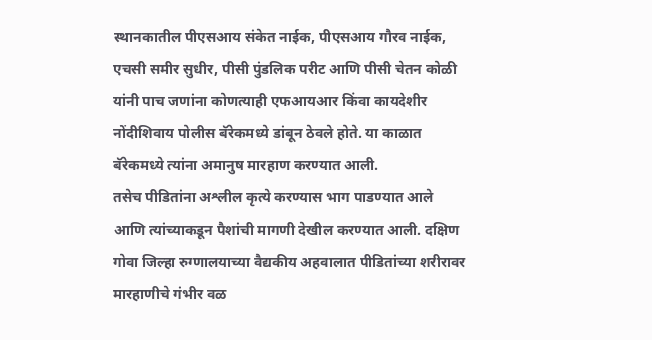स्थानकातील पीएसआय संकेत नाईक, पीएसआय गौरव नाईक, एचसी समीर सुधीर, पीसी पुंडलिक परीट आणि पीसी चेतन कोळी यांनी पाच जणांना कोणत्याही एफआयआर किंवा कायदेशीर नोंदीशिवाय पोलीस बॅरेकमध्ये डांबून ठेवले होते. या काळात बॅरेकमध्ये त्यांना अमानुष मारहाण करण्यात आली.
तसेच पीडितांना अश्लील कृत्ये करण्यास भाग पाडण्यात आले आणि त्यांच्याकडून पैशांची मागणी देखील करण्यात आली. दक्षिण गोवा जिल्हा रुग्णालयाच्या वैद्यकीय अहवालात पीडितांच्या शरीरावर मारहाणीचे गंभीर वळ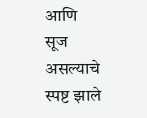आणि सूज असल्याचे स्पष्ट झाले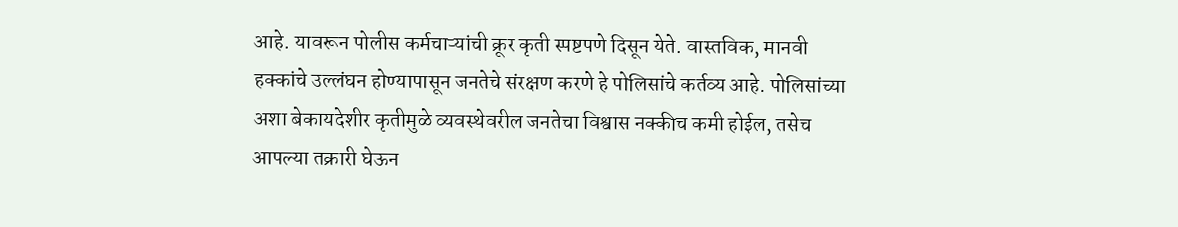आहे. यावरून पोलीस कर्मचाऱ्यांची क्रूर कृती स्पष्टपणे दिसून येते. वास्तविक, मानवी हक्कांचे उल्लंघन होण्यापासून जनतेचे संरक्षण करणे हे पोलिसांचे कर्तव्य आहे. पोलिसांच्या अशा बेकायदेशीर कृतीमुळे व्यवस्थेवरील जनतेचा विश्वास नक्कीच कमी होईल, तसेच आपल्या तक्रारी घेऊन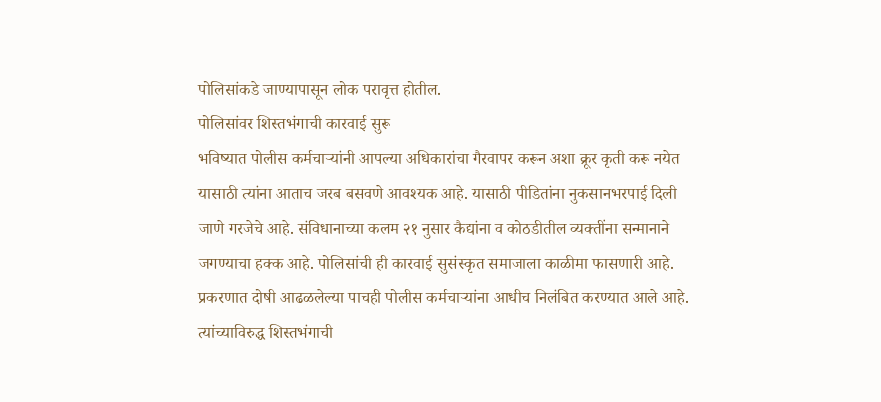पोलिसांकडे जाण्यापासून लोक परावृत्त होतील.
पोलिसांवर शिस्तभंगाची कारवाई सुरू
भविष्यात पोलीस कर्मचाऱ्यांनी आपल्या अधिकारांचा गैरवापर करून अशा क्रूर कृती करू नयेत यासाठी त्यांना आताच जरब बसवणे आवश्यक आहे. यासाठी पीडितांना नुकसानभरपाई दिली जाणे गरजेचे आहे. संविधानाच्या कलम २१ नुसार कैद्यांना व कोठडीतील व्यक्तींना सन्मानाने जगण्याचा हक्क आहे. पोलिसांची ही कारवाई सुसंस्कृत समाजाला काळीमा फासणारी आहे. प्रकरणात दोषी आढळलेल्या पाचही पोलीस कर्मचाऱ्यांना आधीच निलंबित करण्यात आले आहे. त्यांच्याविरुद्ध शिस्तभंगाची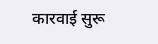कारवाई सुरू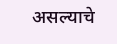असल्याचे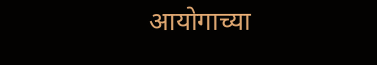आयोगाच्या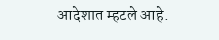आदेशात म्हटले आहे.